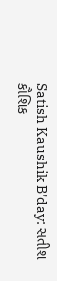Satish Kaushik B'day: સતીશ કૌશિક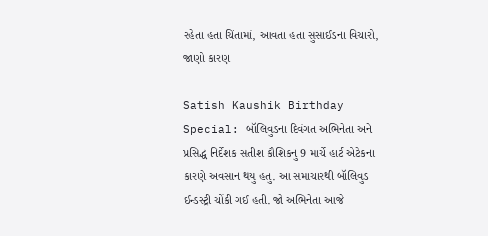રહેતા હતા ચિંતામાં, આવતા હતા સુસાઈડના વિચારો, જાણો કારણ

Satish Kaushik Birthday Special: બૉલિવુડના દિવંગત અભિનેતા અને પ્રસિદ્ધ નિર્દેશક સતીશ કૌશિકનુ 9 માર્ચે હાર્ટ એટેકના કારણે અવસાન થયુ હતુ. આ સમાચારથી બૉલિવુડ ઈન્ડસ્ટ્રી ચોંકી ગઈ હતી. જો અભિનેતા આજે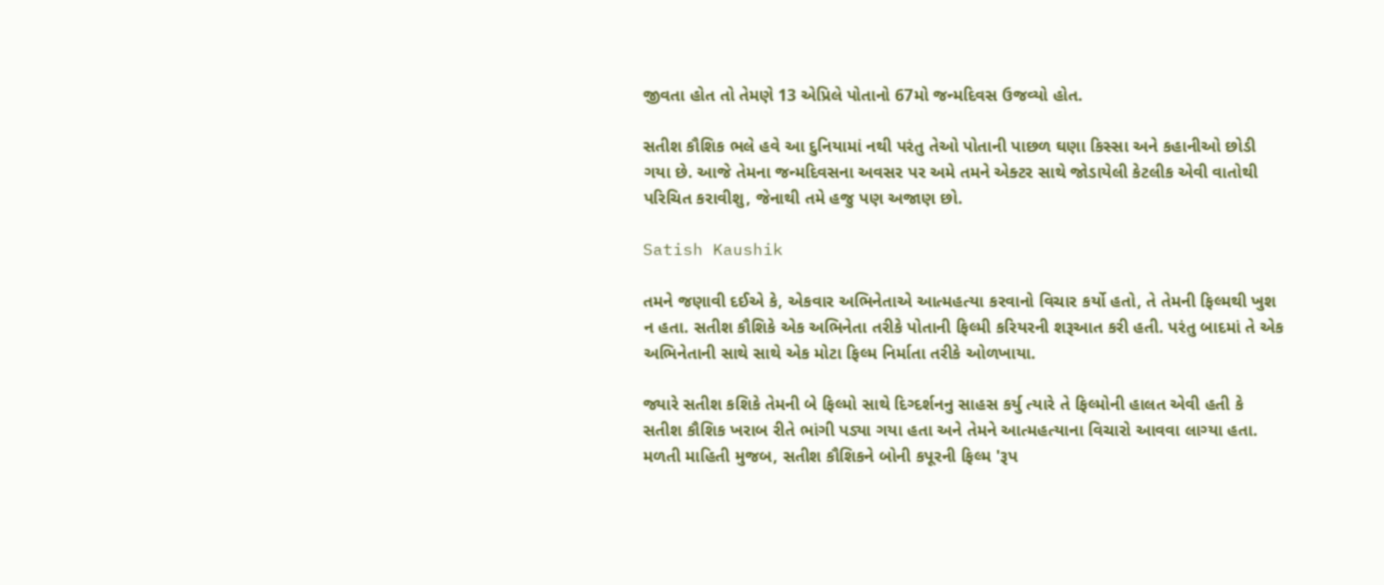જીવતા હોત તો તેમણે 13 એપ્રિલે પોતાનો 67મો જન્મદિવસ ઉજવ્યો હોત.

સતીશ કૌશિક ભલે હવે આ દુનિયામાં નથી પરંતુ તેઓ પોતાની પાછળ ઘણા કિસ્સા અને કહાનીઓ છોડી ગયા છે. આજે તેમના જન્મદિવસના અવસર પર અમે તમને એક્ટર સાથે જોડાયેલી કેટલીક એવી વાતોથી પરિચિત કરાવીશુ, જેનાથી તમે હજુ પણ અજાણ છો.

Satish Kaushik

તમને જણાવી દઈએ કે, એકવાર અભિનેતાએ આત્મહત્યા કરવાનો વિચાર કર્યો હતો, તે તેમની ફિલ્મથી ખુશ ન હતા. સતીશ કૌશિકે એક અભિનેતા તરીકે પોતાની ફિલ્મી કરિયરની શરૂઆત કરી હતી. પરંતુ બાદમાં તે એક અભિનેતાની સાથે સાથે એક મોટા ફિલ્મ નિર્માતા તરીકે ઓળખાયા.

જ્યારે સતીશ કશિકે તેમની બે ફિલ્મો સાથે દિગ્દર્શનનુ સાહસ કર્યુ ત્યારે તે ફિલ્મોની હાલત એવી હતી કે સતીશ કૌશિક ખરાબ રીતે ભાંગી પડ્યા ગયા હતા અને તેમને આત્મહત્યાના વિચારો આવવા લાગ્યા હતા. મળતી માહિતી મુજબ, સતીશ કૌશિકને બોની કપૂરની ફિલ્મ 'રૂપ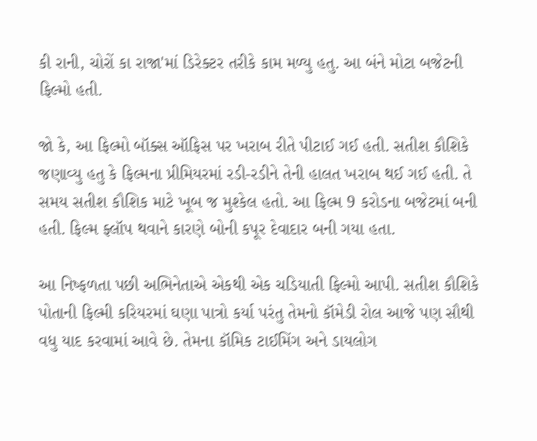કી રાની, ચોરોં કા રાજા'માં ડિરેક્ટર તરીકે કામ મળ્યુ હતુ. આ બંને મોટા બજેટની ફિલ્મો હતી.

જો કે, આ ફિલ્મો બૉક્સ ઑફિસ પર ખરાબ રીતે પીટાઈ ગઈ હતી. સતીશ કૌશિકે જણાવ્યુ હતુ કે ફિલ્મના પ્રીમિયરમાં રડી-રડીને તેની હાલત ખરાબ થઈ ગઈ હતી. તે સમય સતીશ કૌશિક માટે ખૂબ જ મુશ્કેલ હતો. આ ફિલ્મ 9 કરોડના બજેટમાં બની હતી. ફિલ્મ ફ્લૉપ થવાને કારણે બોની કપૂર દેવાદાર બની ગયા હતા.

આ નિષ્ફળતા પછી અભિનેતાએ એકથી એક ચડિયાતી ફિલ્મો આપી. સતીશ કૌશિકે પોતાની ફિલ્મી કરિયરમાં ઘણા પાત્રો કર્યા પરંતુ તેમનો કૉમેડી રોલ આજે પણ સૌથી વધુ યાદ કરવામાં આવે છે. તેમના કૉમિક ટાઈમિંગ અને ડાયલોગ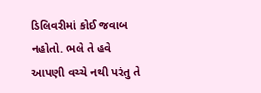ડિલિવરીમાં કોઈ જવાબ નહોતો. ભલે તે હવે આપણી વચ્ચે નથી પરંતુ તે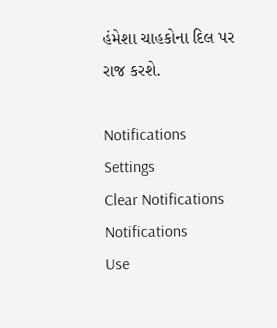હંમેશા ચાહકોના દિલ પર રાજ કરશે.

Notifications
Settings
Clear Notifications
Notifications
Use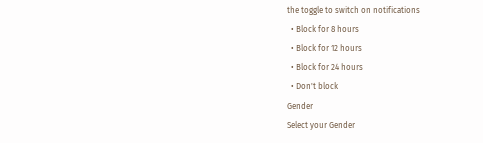the toggle to switch on notifications
  • Block for 8 hours
  • Block for 12 hours
  • Block for 24 hours
  • Don't block
Gender
Select your Gender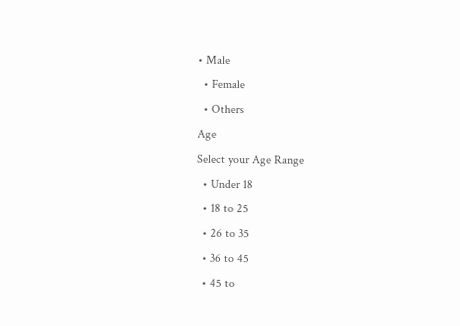• Male
  • Female
  • Others
Age
Select your Age Range
  • Under 18
  • 18 to 25
  • 26 to 35
  • 36 to 45
  • 45 to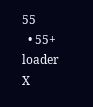55
  • 55+
loader
X